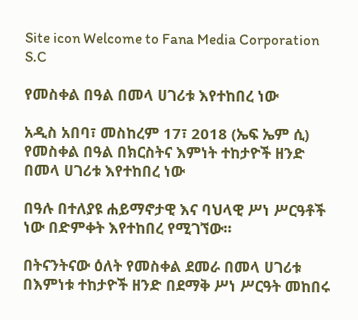Site icon Welcome to Fana Media Corporation S.C

የመስቀል በዓል በመላ ሀገሪቱ እየተከበረ ነው

አዲስ አበባ፣ መስከረም 17፣ 2018 (ኤፍ ኤም ሲ) የመስቀል በዓል በክርስትና እምነት ተከታዮች ዘንድ በመላ ሀገሪቱ እየተከበረ ነው

በዓሉ በተለያዩ ሐይማኖታዊ እና ባህላዊ ሥነ ሥርዓቶች ነው በድምቀት እየተከበረ የሚገኘው።

በትናንትናው ዕለት የመስቀል ደመራ በመላ ሀገሪቱ በእምነቱ ተከታዮች ዘንድ በደማቅ ሥነ ሥርዓት መከበሩ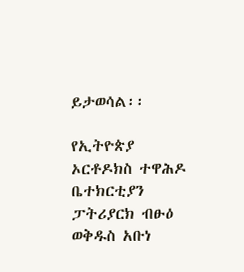ይታወሳል፡፡

የኢትዮጵያ ኦርቶዶክስ ተዋሕዶ ቤተክርቲያን ፓትሪያርክ ብፁዕ ወቅዱስ አቡነ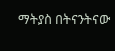ማትያስ በትናንትናው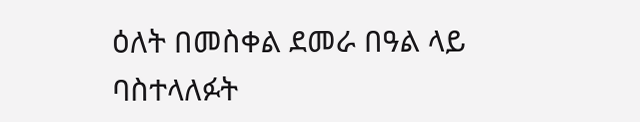ዕለት በመስቀል ደመራ በዓል ላይ ባስተላለፉት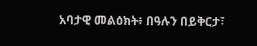አባታዊ መልዕክት፥ በዓሉን በይቅርታ፣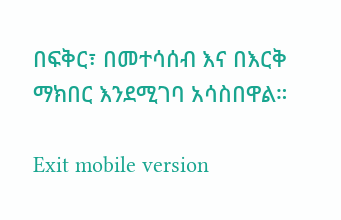በፍቅር፣ በመተሳሰብ እና በእርቅ ማክበር እንደሚገባ አሳስበዋል።

Exit mobile version